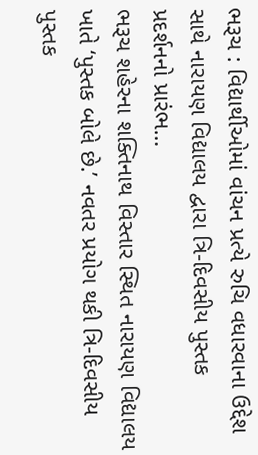ભરૂચ : વિદ્યાર્થીઓમાં વાંચન પ્રત્યે રુચિ વધારવાના ઉદ્દેશ સાથે નારાયણ વિદ્યાલય દ્વારા ત્રિ-દિવસીય પુસ્તક પ્રદર્શનનો પ્રારંભ…
ભરૂચ શહેરના શક્તિનાથ વિસ્તાર સ્થિત નારાયણ વિદ્યાલય ખાતે ‘પુસ્તક બોલે છે.’ નવતર પ્રયોગ થકી ત્રિ-દિવસીય પુસ્તક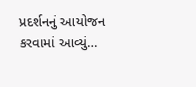પ્રદર્શનનું આયોજન કરવામાં આવ્યું…